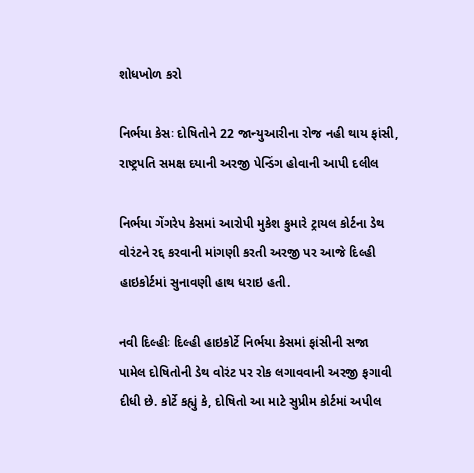શોધખોળ કરો

નિર્ભયા કેસઃ દોષિતોને 22 જાન્યુઆરીના રોજ નહી થાય ફાંસી, રાષ્ટ્રપતિ સમક્ષ દયાની અરજી પેન્ડિંગ હોવાની આપી દલીલ

નિર્ભયા ગેંગરેપ કેસમાં આરોપી મુકેશ કુમારે ટ્રાયલ કોર્ટના ડેથ વોરંટને રદ્દ કરવાની માંગણી કરતી અરજી પર આજે દિલ્હી હાઇકોર્ટમાં સુનાવણી હાથ ધરાઇ હતી.

નવી દિલ્હીઃ દિલ્હી હાઇકોર્ટે નિર્ભયા કેસમાં ફાંસીની સજા પામેલ દોષિતોની ડેથ વોરંટ પર રોક લગાવવાની અરજી ફગાવી દીધી છે. કોર્ટે કહ્યું કે, દોષિતો આ માટે સુપ્રીમ કોર્ટમાં અપીલ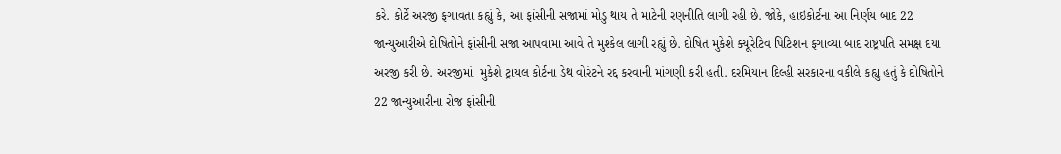કરે. કોર્ટે અરજી ફગાવતા કહ્યું કે, આ ફાંસીની સજામાં મોડુ થાય તે માટેની રણનીતિ લાગી રહી છે. જોકે, હાઇકોર્ટના આ નિર્ણય બાદ 22 જાન્યુઆરીએ દોષિતોને ફાંસીની સજા આપવામા આવે તે મુશ્કેલ લાગી રહ્યું છે. દોષિત મુકેશે ક્યૂરેટિવ પિટિશન ફગાવ્યા બાદ રાષ્ટ્રપતિ સમક્ષ દયા અરજી કરી છે. અરજીમાં  મુકેશે ટ્રાયલ કોર્ટના ડેથ વોરંટને રદ્દ કરવાની માંગણી કરી હતી. દરમિયાન દિલ્હી સરકારના વકીલે કહ્યુ હતું કે દોષિતોને 22 જાન્યુઆરીના રોજ ફાંસીની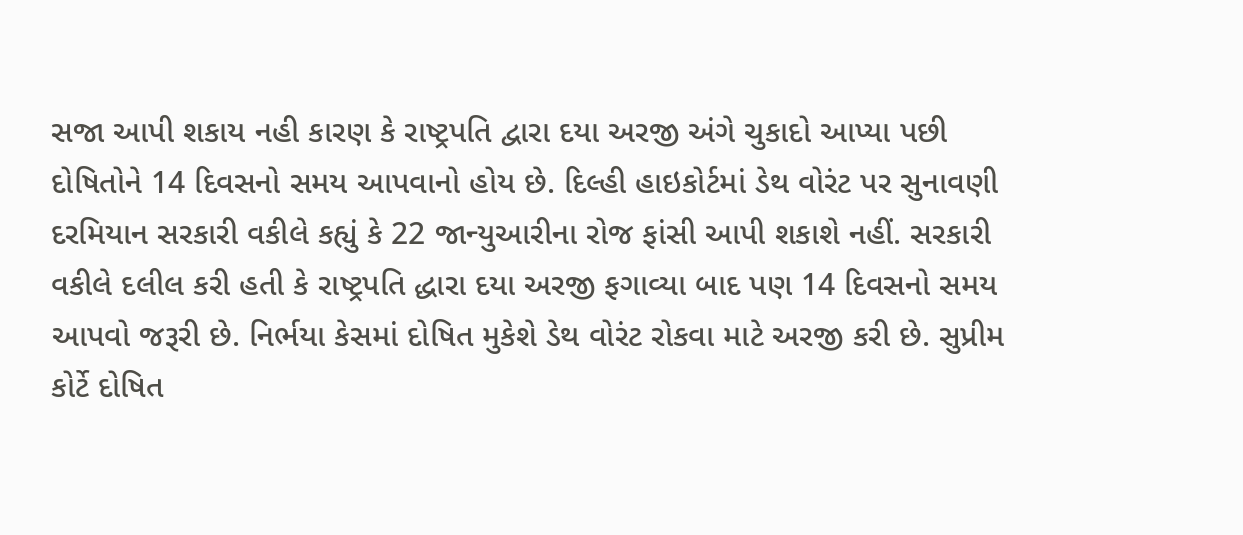સજા આપી શકાય નહી કારણ કે રાષ્ટ્રપતિ દ્વારા દયા અરજી અંગે ચુકાદો આપ્યા પછી દોષિતોને 14 દિવસનો સમય આપવાનો હોય છે. દિલ્હી હાઇકોર્ટમાં ડેથ વોરંટ પર સુનાવણી દરમિયાન સરકારી વકીલે કહ્યું કે 22 જાન્યુઆરીના રોજ ફાંસી આપી શકાશે નહીં. સરકારી વકીલે દલીલ કરી હતી કે રાષ્ટ્રપતિ દ્ધારા દયા અરજી ફગાવ્યા બાદ પણ 14 દિવસનો સમય આપવો જરૂરી છે. નિર્ભયા કેસમાં દોષિત મુકેશે ડેથ વોરંટ રોકવા માટે અરજી કરી છે. સુપ્રીમ કોર્ટે દોષિત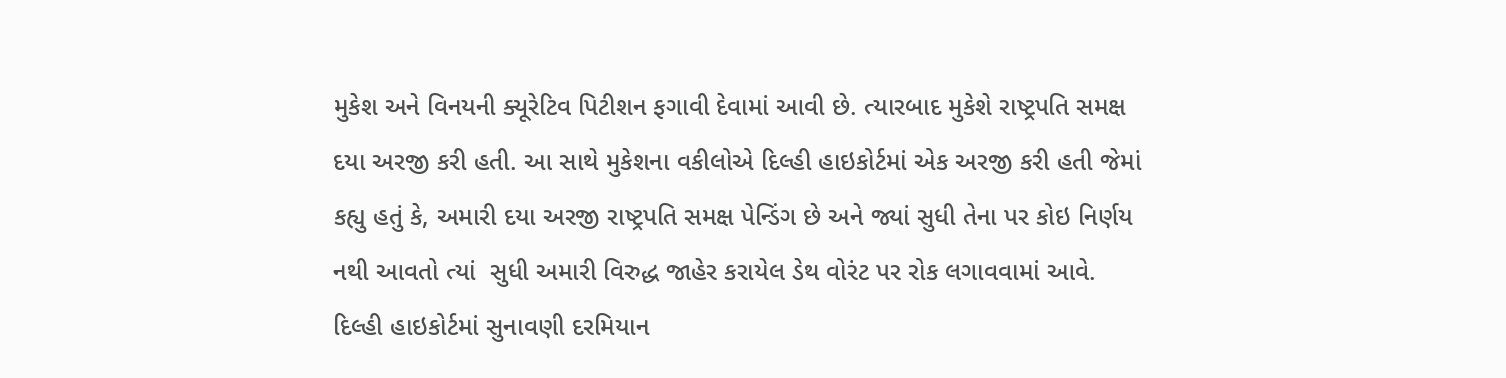મુકેશ અને વિનયની ક્યૂરેટિવ પિટીશન ફગાવી દેવામાં આવી છે. ત્યારબાદ મુકેશે રાષ્ટ્રપતિ સમક્ષ દયા અરજી કરી હતી. આ સાથે મુકેશના વકીલોએ દિલ્હી હાઇકોર્ટમાં એક અરજી કરી હતી જેમાં કહ્યુ હતું કે, અમારી દયા અરજી રાષ્ટ્રપતિ સમક્ષ પેન્ડિંગ છે અને જ્યાં સુધી તેના પર કોઇ નિર્ણય નથી આવતો ત્યાં  સુધી અમારી વિરુદ્ધ જાહેર કરાયેલ ડેથ વોરંટ પર રોક લગાવવામાં આવે. દિલ્હી હાઇકોર્ટમાં સુનાવણી દરમિયાન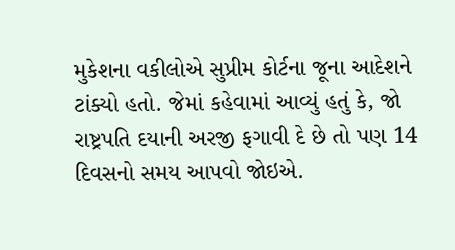મુકેશના વકીલોએ સુપ્રીમ કોર્ટના જૂના આદેશને ટાંક્યો હતો. જેમાં કહેવામાં આવ્યું હતું કે, જો રાષ્ટ્રપતિ દયાની અરજી ફગાવી દે છે તો પણ 14 દિવસનો સમય આપવો જોઇએ.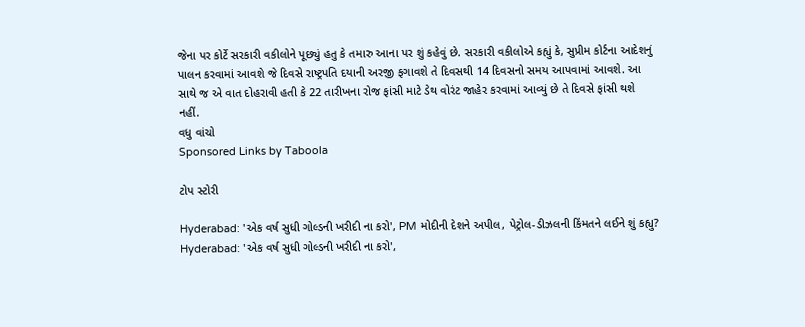જેના પર કોર્ટે સરકારી વકીલોને પૂછ્યું હતુ કે તમારુ આના પર શું કહેવું છે. સરકારી વકીલોએ કહ્યું કે, સુપ્રીમ કોર્ટના આદેશનું પાલન કરવામાં આવશે જે દિવસે રાષ્ટ્રપતિ દયાની અરજી ફગાવશે તે દિવસથી 14 દિવસનો સમય આપવામાં આવશે. આ સાથે જ એ વાત દોહરાવી હતી કે 22 તારીખના રોજ ફાંસી માટે ડેથ વોરંટ જાહેર કરવામાં આવ્યું છે તે દિવસે ફાંસી થશે નહીં.
વધુ વાંચો
Sponsored Links by Taboola

ટોપ સ્ટોરી

Hyderabad: 'એક વર્ષ સુધી ગોલ્ડની ખરીદી ના કરો', PM મોદીની દેશને અપીલ, પેટ્રોલ-ડીઝલની કિંમતને લઈને શું કહ્યુ?
Hyderabad: 'એક વર્ષ સુધી ગોલ્ડની ખરીદી ના કરો',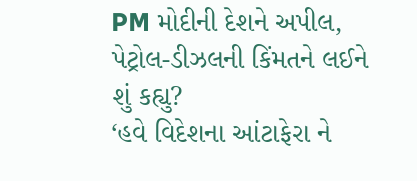PM મોદીની દેશને અપીલ, પેટ્રોલ-ડીઝલની કિંમતને લઈને શું કહ્યુ?
‘હવે વિદેશના આંટાફેરા ને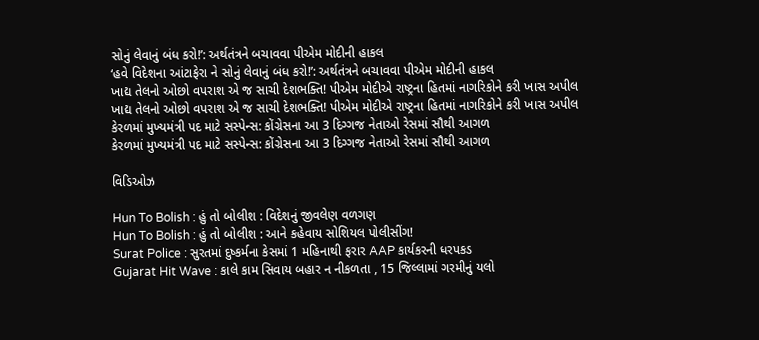સોનું લેવાનું બંધ કરો!’: અર્થતંત્રને બચાવવા પીએમ મોદીની હાકલ
‘હવે વિદેશના આંટાફેરા ને સોનું લેવાનું બંધ કરો!’: અર્થતંત્રને બચાવવા પીએમ મોદીની હાકલ
ખાદ્ય તેલનો ઓછો વપરાશ એ જ સાચી દેશભક્તિ! પીએમ મોદીએ રાષ્ટ્રના હિતમાં નાગરિકોને કરી ખાસ અપીલ
ખાદ્ય તેલનો ઓછો વપરાશ એ જ સાચી દેશભક્તિ! પીએમ મોદીએ રાષ્ટ્રના હિતમાં નાગરિકોને કરી ખાસ અપીલ
કેરળમાં મુખ્યમંત્રી પદ માટે સસ્પેન્સ: કોંગ્રેસના આ 3 દિગ્ગજ નેતાઓ રેસમાં સૌથી આગળ
કેરળમાં મુખ્યમંત્રી પદ માટે સસ્પેન્સ: કોંગ્રેસના આ 3 દિગ્ગજ નેતાઓ રેસમાં સૌથી આગળ

વિડિઓઝ

Hun To Bolish : હું તો બોલીશ : વિદેશનું જીવલેણ વળગણ
Hun To Bolish : હું તો બોલીશ : આને કહેવાય સોશિયલ પોલીસીંગ!
Surat Police : સુરતમાં દુષ્કર્મના કેસમાં 1 મહિનાથી ફરાર AAP કાર્યકરની ધરપકડ
Gujarat Hit Wave : કાલે કામ સિવાય બહાર ન નીકળતા , 15 જિલ્લામાં ગરમીનું યલો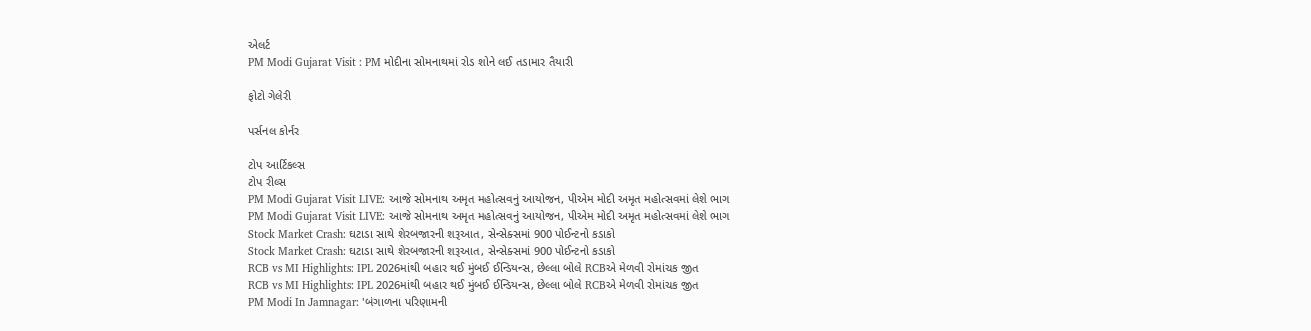એલર્ટ
PM Modi Gujarat Visit : PM મોદીના સોમનાથમાં રોડ શોને લઈ તડામાર તૈયારી

ફોટો ગેલેરી

પર્સનલ કોર્નર

ટોપ આર્ટિકલ્સ
ટોપ રીલ્સ
PM Modi Gujarat Visit LIVE: આજે સોમનાથ અમૃત મહોત્સવનું આયોજન, પીએમ મોદી અમૃત મહોત્સવમાં લેશે ભાગ
PM Modi Gujarat Visit LIVE: આજે સોમનાથ અમૃત મહોત્સવનું આયોજન, પીએમ મોદી અમૃત મહોત્સવમાં લેશે ભાગ
Stock Market Crash: ઘટાડા સાથે શેરબજારની શરૂઆત, સેન્સેક્સમાં 900 પોઈન્ટનો કડાકો
Stock Market Crash: ઘટાડા સાથે શેરબજારની શરૂઆત, સેન્સેક્સમાં 900 પોઈન્ટનો કડાકો
RCB vs MI Highlights: IPL 2026માંથી બહાર થઈ મુંબઈ ઈન્ડિયન્સ, છેલ્લા બોલે RCBએ મેળવી રોમાંચક જીત
RCB vs MI Highlights: IPL 2026માંથી બહાર થઈ મુંબઈ ઈન્ડિયન્સ, છેલ્લા બોલે RCBએ મેળવી રોમાંચક જીત
PM Modi In Jamnagar: 'બંગાળના પરિણામની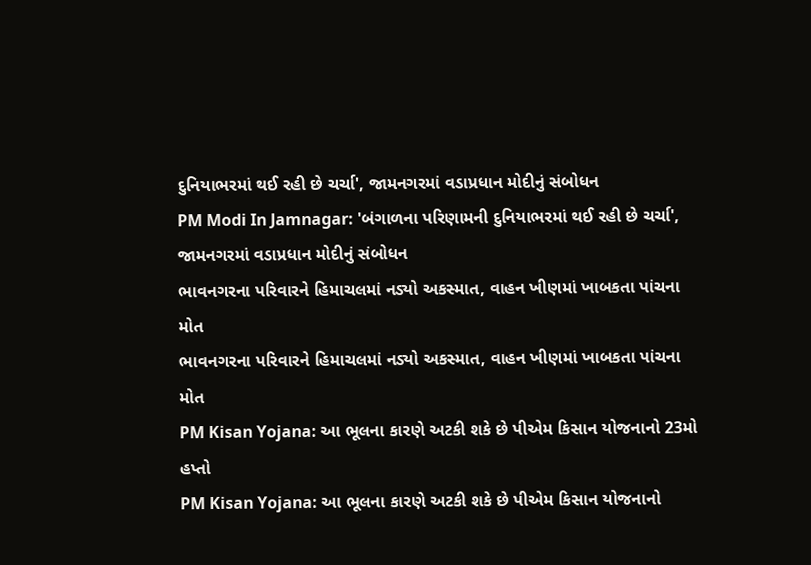દુનિયાભરમાં થઈ રહી છે ચર્ચા', જામનગરમાં વડાપ્રધાન મોદીનું સંબોધન
PM Modi In Jamnagar: 'બંગાળના પરિણામની દુનિયાભરમાં થઈ રહી છે ચર્ચા', જામનગરમાં વડાપ્રધાન મોદીનું સંબોધન
ભાવનગરના પરિવારને હિમાચલમાં નડ્યો અકસ્માત, વાહન ખીણમાં ખાબકતા પાંચના મોત
ભાવનગરના પરિવારને હિમાચલમાં નડ્યો અકસ્માત, વાહન ખીણમાં ખાબકતા પાંચના મોત
PM Kisan Yojana: આ ભૂલના કારણે અટકી શકે છે પીએમ કિસાન યોજનાનો 23મો હપ્તો
PM Kisan Yojana: આ ભૂલના કારણે અટકી શકે છે પીએમ કિસાન યોજનાનો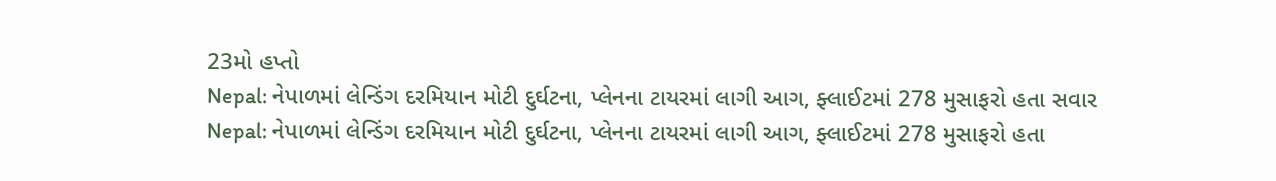23મો હપ્તો
Nepal: નેપાળમાં લેન્ડિંગ દરમિયાન મોટી દુર્ઘટના, પ્લેનના ટાયરમાં લાગી આગ, ફ્લાઈટમાં 278 મુસાફરો હતા સવાર
Nepal: નેપાળમાં લેન્ડિંગ દરમિયાન મોટી દુર્ઘટના, પ્લેનના ટાયરમાં લાગી આગ, ફ્લાઈટમાં 278 મુસાફરો હતા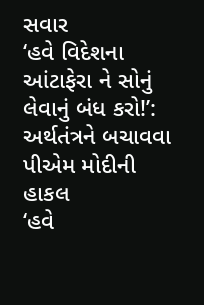સવાર
‘હવે વિદેશના આંટાફેરા ને સોનું લેવાનું બંધ કરો!’: અર્થતંત્રને બચાવવા પીએમ મોદીની હાકલ
‘હવે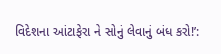વિદેશના આંટાફેરા ને સોનું લેવાનું બંધ કરો!’: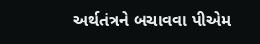અર્થતંત્રને બચાવવા પીએમ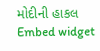મોદીની હાકલ
Embed widget